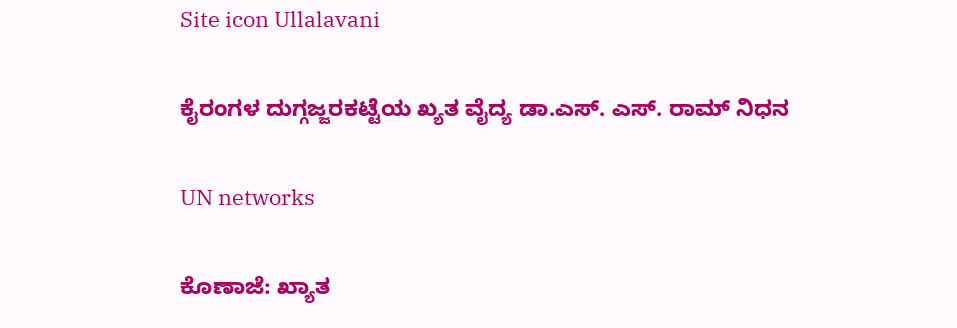Site icon Ullalavani

ಕೈರಂಗಳ ದುಗ್ಗಜ್ಜರಕಟ್ಟೆಯ ಖ್ಯತ ವೈದ್ಯ ಡಾ.ಎಸ್. ಎಸ್. ರಾಮ್ ನಿಧನ

UN networks

ಕೊಣಾಜೆ: ಖ್ಯಾತ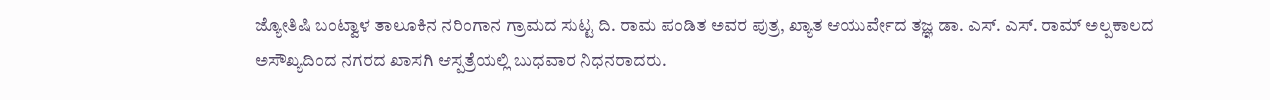ಜ್ಯೋತಿಷಿ ಬಂಟ್ವಾಳ ತಾಲೂಕಿನ ನರಿಂಗಾನ ಗ್ರಾಮದ ಸುಟ್ಟ ದಿ. ರಾಮ ಪಂಡಿತ ಅವರ ಪುತ್ರ, ಖ್ಯಾತ ಆಯುರ್ವೇದ ತಜ್ಞ ಡಾ. ಎಸ್. ಎಸ್. ರಾಮ್ ಅಲ್ಪಕಾಲದ ಅಸೌಖ್ಯದಿಂದ ನಗರದ ಖಾಸಗಿ ಆಸ್ಪತ್ರೆಯಲ್ಲಿ ಬುಧವಾರ ನಿಧನರಾದರು.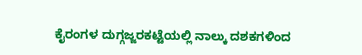ಕೈರಂಗಳ ದುಗ್ಗಜ್ಜರಕಟ್ಟೆಯಲ್ಲಿ ನಾಲ್ಕು ದಶಕಗಳಿಂದ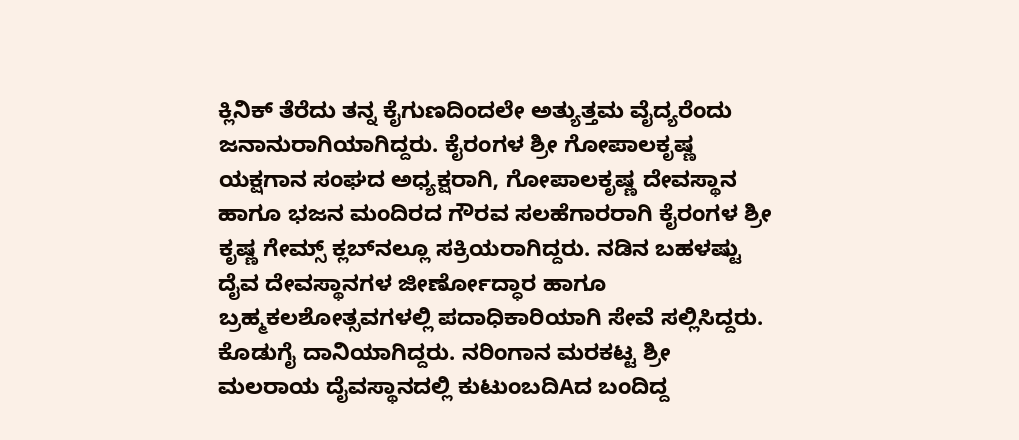ಕ್ಲಿನಿಕ್ ತೆರೆದು ತನ್ನ ಕೈಗುಣದಿಂದಲೇ ಅತ್ಯುತ್ತಮ ವೈದ್ಯರೆಂದು ಜನಾನುರಾಗಿಯಾಗಿದ್ದರು. ಕೈರಂಗಳ ಶ್ರೀ ಗೋಪಾಲಕೃಷ್ಣ ಯಕ್ಷಗಾನ ಸಂಘದ ಅಧ್ಯಕ್ಷರಾಗಿ, ಗೋಪಾಲಕೃಷ್ಣ ದೇವಸ್ಥಾನ ಹಾಗೂ ಭಜನ ಮಂದಿರದ ಗೌರವ ಸಲಹೆಗಾರರಾಗಿ ಕೈರಂಗಳ ಶ್ರೀ ಕೃಷ್ಣ ಗೇಮ್ಸ್ ಕ್ಲಬ್‌ನಲ್ಲೂ ಸಕ್ರಿಯರಾಗಿದ್ದರು. ನಡಿನ ಬಹಳಷ್ಟು ದೈವ ದೇವಸ್ಥಾನಗಳ ಜೀರ್ಣೋದ್ಧಾರ ಹಾಗೂ ಬ್ರಹ್ಮಕಲಶೋತ್ಸವಗಳಲ್ಲಿ ಪದಾಧಿಕಾರಿಯಾಗಿ ಸೇವೆ ಸಲ್ಲಿಸಿದ್ದರು. ಕೊಡುಗೈ ದಾನಿಯಾಗಿದ್ದರು. ನರಿಂಗಾನ ಮರಕಟ್ಟ ಶ್ರೀ ಮಲರಾಯ ದೈವಸ್ಥಾನದಲ್ಲಿ ಕುಟುಂಬದಿAದ ಬಂದಿದ್ದ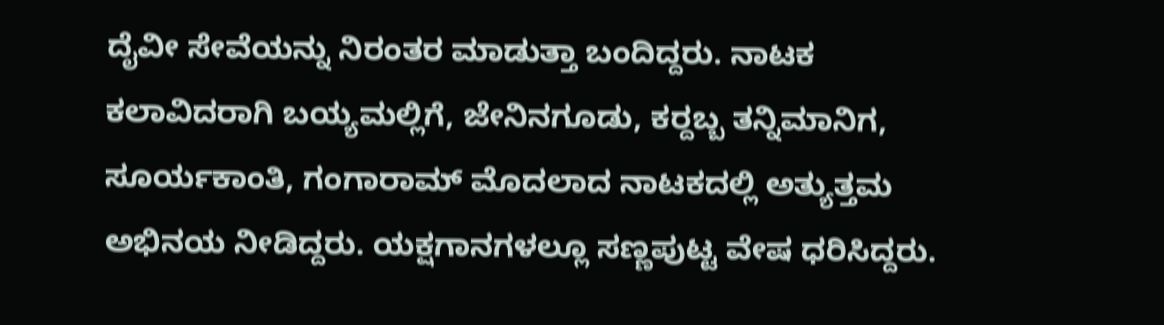ದೈವೀ ಸೇವೆಯನ್ನು ನಿರಂತರ ಮಾಡುತ್ತಾ ಬಂದಿದ್ದರು. ನಾಟಕ ಕಲಾವಿದರಾಗಿ ಬಯ್ಯಮಲ್ಲಿಗೆ, ಜೇನಿನಗೂಡು, ಕರ‍್ದಬ್ಬ ತನ್ನಿಮಾನಿಗ, ಸೂರ್ಯಕಾಂತಿ, ಗಂಗಾರಾಮ್ ಮೊದಲಾದ ನಾಟಕದಲ್ಲಿ ಅತ್ಯುತ್ತಮ ಅಭಿನಯ ನೀಡಿದ್ದರು. ಯಕ್ಷಗಾನಗಳಲ್ಲೂ ಸಣ್ಣಪುಟ್ಟ ವೇಷ ಧರಿಸಿದ್ದರು.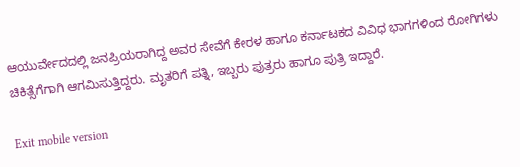ಆಯುರ್ವೇದದಲ್ಲಿ ಜನಪ್ರಿಯರಾಗಿದ್ದ ಅವರ ಸೇವೆಗೆ ಕೇರಳ ಹಾಗೂ ಕರ್ನಾಟಕದ ವಿವಿಧ ಭಾಗಗಳಿಂದ ರೋಗಿಗಳು ಚಿಕಿತ್ಸೆಗೆಗಾಗಿ ಆಗಮಿಸುತ್ತಿದ್ದರು. ಮೃತರಿಗೆ ಪತ್ನಿ, ಇಬ್ಬರು ಪುತ್ರರು ಹಾಗೂ ಪುತ್ರಿ ಇದ್ದಾರೆ.

Exit mobile version